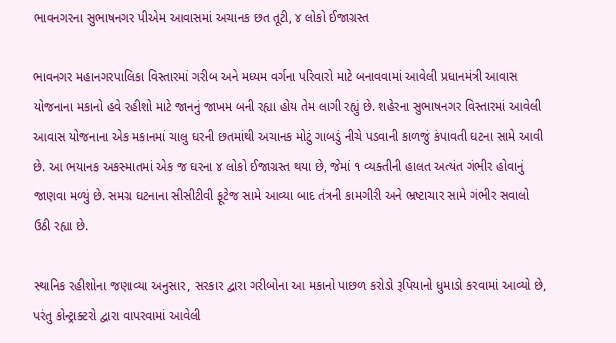ભાવનગરના સુભાષનગર પીએમ આવાસમાં અચાનક છત તૂટી, ૪ લોકો ઈજાગ્રસ્ત

ભાવનગર મહાનગરપાલિકા વિસ્તારમાં ગરીબ અને મધ્યમ વર્ગના પરિવારો માટે બનાવવામાં આવેલી પ્રધાનમંત્રી આવાસ યોજનાના મકાનો હવે રહીશો માટે જાનનું જાખમ બની રહ્યા હોય તેમ લાગી રહ્યું છે. શહેરના સુભાષનગર વિસ્તારમાં આવેલી આવાસ યોજનાના એક મકાનમાં ચાલુ ઘરની છતમાંથી અચાનક મોટું ગાબડું નીચે પડવાની કાળજું કંપાવતી ઘટના સામે આવી છે. આ ભયાનક અકસ્માતમાં એક જ ઘરના ૪ લોકો ઈજાગ્રસ્ત થયા છે, જેમાં ૧ વ્યક્તીની હાલત અત્યંત ગંભીર હોવાનું જાણવા મળ્યું છે. સમગ્ર ઘટનાના સીસીટીવી ફૂટેજ સામે આવ્યા બાદ તંત્રની કામગીરી અને ભ્રષ્ટાચાર સામે ગંભીર સવાલો ઉઠી રહ્યા છે.

સ્થાનિક રહીશોના જણાવ્યા અનુસાર, સરકાર દ્વારા ગરીબોના આ મકાનો પાછળ કરોડો રૂપિયાનો ધુમાડો કરવામાં આવ્યો છે, પરંતુ કોન્ટ્રાક્ટરો દ્વારા વાપરવામાં આવેલી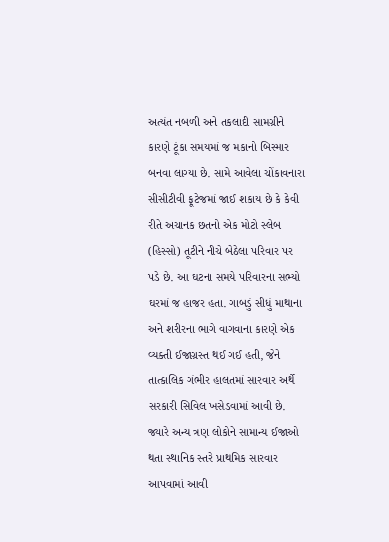અત્યંત નબળી અને તકલાદી સામગ્રીને કારણે ટૂંકા સમયમાં જ મકાનો બિસ્માર બનવા લાગ્યા છે. સામે આવેલા ચોંકાવનારા સીસીટીવી ફૂટેજમાં જાઈ શકાય છે કે કેવી રીતે અચાનક છતનો એક મોટો સ્લેબ (હિસ્સો) તૂટીને નીચે બેઠેલા પરિવાર પર પડે છે. આ ઘટના સમયે પરિવારના સભ્યો ઘરમાં જ હાજર હતા. ગાબડું સીધું માથાના અને શરીરના ભાગે વાગવાના કારણે એક વ્યક્તી ઈજાગ્રસ્ત થઈ ગઈ હતી, જેને તાત્કાલિક ગંભીર હાલતમાં સારવાર અર્થે સરકારી સિવિલ ખસેડવામાં આવી છે. જ્યારે અન્ય ત્રણ લોકોને સામાન્ય ઈજાઓ થતા સ્થાનિક સ્તરે પ્રાથમિક સારવાર આપવામાં આવી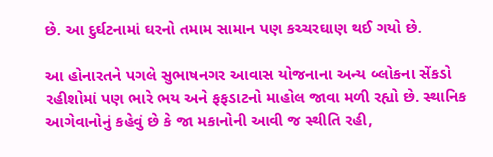છે. આ દુર્ઘટનામાં ઘરનો તમામ સામાન પણ કચ્ચરઘાણ થઈ ગયો છે.

આ હોનારતને પગલે સુભાષનગર આવાસ યોજનાના અન્ય બ્લોકના સેંકડો રહીશોમાં પણ ભારે ભય અને ફફડાટનો માહોલ જાવા મળી રહ્યો છે. સ્થાનિક આગેવાનોનું કહેવું છે કે જા મકાનોની આવી જ સ્થીતિ રહી,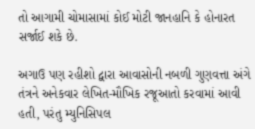તો આગામી ચોમાસામાં કોઈ મોટી જાનહાનિ કે હોનારત સર્જાઈ શકે છે.

અગાઉ પણ રહીશો દ્વારા આવાસોની નબળી ગુણવત્તા અંગે તંત્રને અનેકવાર લેખિત-મૌખિક રજૂઆતો કરવામાં આવી હતી, પરંતુ મ્યુનિસિપલ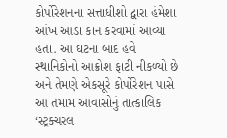કોર્પોરેશનના સત્તાધીશો દ્વારા હંમેશા આંખ આડા કાન કરવામાં આવ્યા હતા. આ ઘટના બાદ હવે સ્થાનિકોનો આક્રોશ ફાટી નીકળ્યો છે અને તેમણે એકસૂરે કોર્પોરેશન પાસે આ તમામ આવાસોનું તાત્કાલિક ‘સ્ટ્રક્ચરલ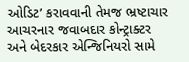ઓડિટ’ કરાવવાની તેમજ ભ્રષ્ટાચાર આચરનાર જવાબદાર કોન્ટ્રાક્ટર અને બેદરકાર એન્જિનિયરો સામે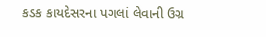કડક કાયદેસરના પગલાં લેવાની ઉગ્ર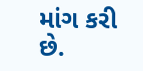માંગ કરી છે.